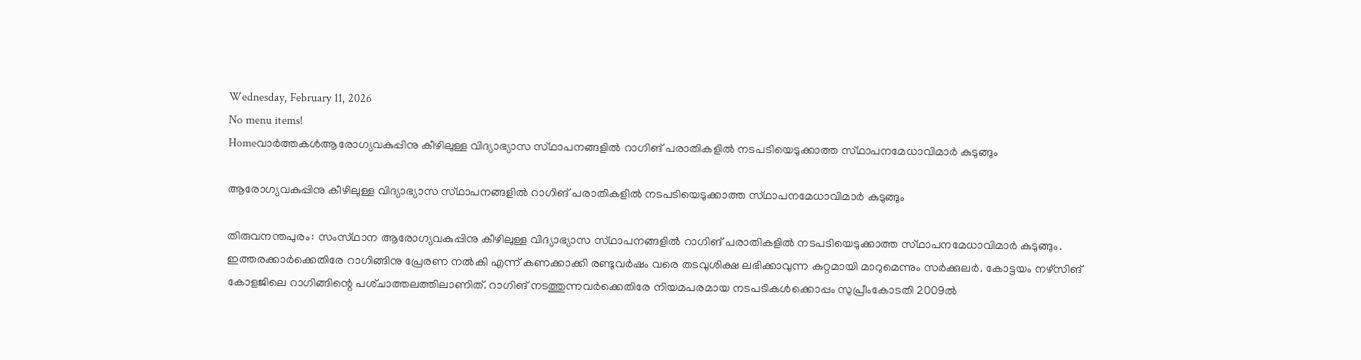Wednesday, February 11, 2026
No menu items!
Homeവാർത്തകൾആരോഗ്യവകുപ്പിനു കീഴിലുള്ള വിദ്യാഭ്യാസ സ്‌ഥാപനങ്ങളില്‍ റാഗിങ്‌ പരാതികളില്‍ നടപടിയെടുക്കാത്ത സ്‌ഥാപനമേധാവിമാര്‍ കുടുങ്ങും

ആരോഗ്യവകുപ്പിനു കീഴിലുള്ള വിദ്യാഭ്യാസ സ്‌ഥാപനങ്ങളില്‍ റാഗിങ്‌ പരാതികളില്‍ നടപടിയെടുക്കാത്ത സ്‌ഥാപനമേധാവിമാര്‍ കുടുങ്ങും

തിരുവനന്തപുരം: സംസ്‌ഥാന ആരോഗ്യവകുപ്പിനു കീഴിലുള്ള വിദ്യാഭ്യാസ സ്‌ഥാപനങ്ങളില്‍ റാഗിങ്‌ പരാതികളില്‍ നടപടിയെടുക്കാത്ത സ്‌ഥാപനമേധാവിമാര്‍ കുടുങ്ങും. ഇത്തരക്കാര്‍ക്കെതിരേ റാഗിങ്ങിനു പ്രേരണ നല്‍കി എന്ന്‌ കണക്കാക്കി രണ്ടുവര്‍ഷം വരെ തടവുശിക്ഷ ലഭിക്കാവുന്ന കുറ്റമായി മാറുമെന്നും സര്‍ക്കുലര്‍. കോട്ടയം നഴ്‌സിങ്‌ കോളജിലെ റാഗിങ്ങിന്റെ പശ്‌ചാത്തലത്തിലാണിത്‌. റാഗിങ്‌ നടത്തുന്നവര്‍ക്കെതിരേ നിയമപരമായ നടപടികള്‍ക്കൊപ്പം സുപ്രീംകോടതി 2009ല്‍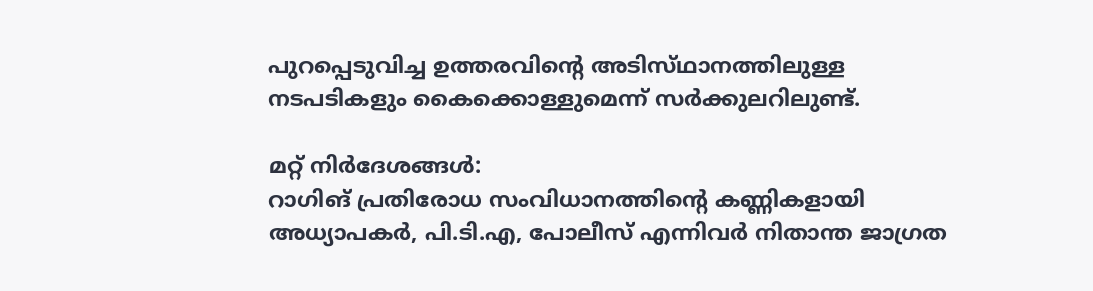പുറപ്പെടുവിച്ച ഉത്തരവിന്റെ അടിസ്‌ഥാനത്തിലുള്ള നടപടികളും കൈക്കൊള്ളുമെന്ന്‌ സര്‍ക്കുലറിലുണ്ട്‌.

മറ്റ്‌ നിര്‍ദേശങ്ങള്‍:
റാഗിങ്‌ പ്രതിരോധ സംവിധാനത്തിന്റെ കണ്ണികളായി അധ്യാപകര്‍, പി.ടി.എ, പോലീസ്‌ എന്നിവര്‍ നിതാന്ത ജാഗ്രത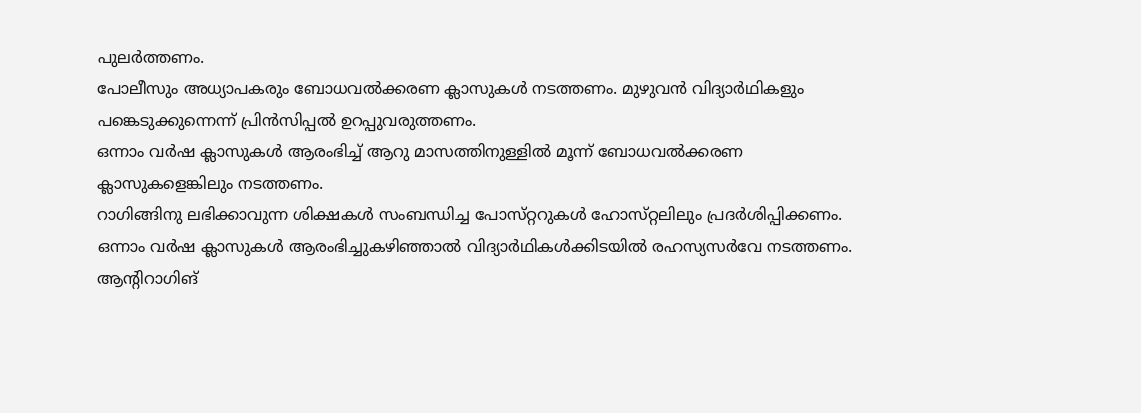പുലര്‍ത്തണം.
പോലീസും അധ്യാപകരും ബോധവല്‍ക്കരണ ക്ലാസുകള്‍ നടത്തണം. മുഴുവന്‍ വിദ്യാര്‍ഥികളും പങ്കെടുക്കുന്നെന്ന്‌ പ്രിന്‍സിപ്പല്‍ ഉറപ്പുവരുത്തണം.
ഒന്നാം വര്‍ഷ ക്ലാസുകള്‍ ആരംഭിച്ച്‌ ആറു മാസത്തിനുള്ളില്‍ മൂന്ന്‌ ബോധവല്‍ക്കരണ ക്ലാസുകളെങ്കിലും നടത്തണം.
റാഗിങ്ങിനു ലഭിക്കാവുന്ന ശിക്ഷകള്‍ സംബന്ധിച്ച പോസ്‌റ്ററുകള്‍ ഹോസ്‌റ്റലിലും പ്രദര്‍ശിപ്പിക്കണം.
ഒന്നാം വര്‍ഷ ക്ലാസുകള്‍ ആരംഭിച്ചുകഴിഞ്ഞാല്‍ വിദ്യാര്‍ഥികള്‍ക്കിടയില്‍ രഹസ്യസര്‍വേ നടത്തണം.
ആന്റിറാഗിങ്‌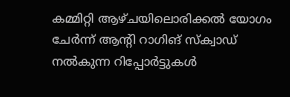കമ്മിറ്റി ആഴ്‌ചയിലൊരിക്കല്‍ യോഗം ചേര്‍ന്ന്‌ ആന്റി റാഗിങ്‌ സ്‌ക്വാഡ്‌ നല്‍കുന്ന റിപ്പോര്‍ട്ടുകള്‍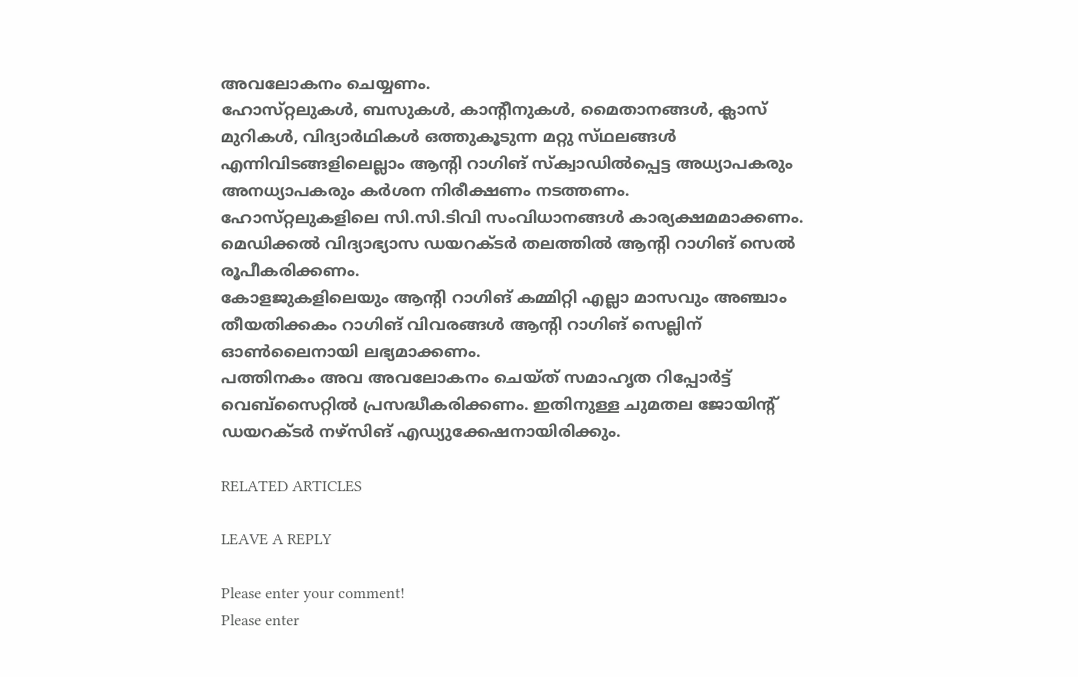അവലോകനം ചെയ്യണം.
ഹോസ്‌റ്റലുകള്‍, ബസുകള്‍, കാന്റീനുകള്‍, മൈതാനങ്ങള്‍, ക്ലാസ്‌ മുറികള്‍, വിദ്യാര്‍ഥികള്‍ ഒത്തുകൂടുന്ന മറ്റു സ്‌ഥലങ്ങള്‍ എന്നിവിടങ്ങളിലെല്ലാം ആന്റി റാഗിങ്‌ സ്‌ക്വാഡില്‍പ്പെട്ട അധ്യാപകരും അനധ്യാപകരും കര്‍ശന നിരീക്ഷണം നടത്തണം.
ഹോസ്‌റ്റലുകളിലെ സി.സി.ടിവി സംവിധാനങ്ങള്‍ കാര്യക്ഷമമാക്കണം.
മെഡിക്കല്‍ വിദ്യാഭ്യാസ ഡയറക്‌ടര്‍ തലത്തില്‍ ആന്റി റാഗിങ്‌ സെല്‍ രൂപീകരിക്കണം.
കോളജുകളിലെയും ആന്റി റാഗിങ്‌ കമ്മിറ്റി എല്ലാ മാസവും അഞ്ചാം തീയതിക്കകം റാഗിങ്‌ വിവരങ്ങള്‍ ആന്റി റാഗിങ്‌ സെല്ലിന്‌ ഓണ്‍ലൈനായി ലഭ്യമാക്കണം.
പത്തിനകം അവ അവലോകനം ചെയ്‌ത് സമാഹൃത റിപ്പോര്‍ട്ട്‌ വെബ്‌സൈറ്റില്‍ പ്രസദ്ധീകരിക്കണം. ഇതിനുള്ള ചുമതല ജോയിന്റ്‌ ഡയറക്‌ടര്‍ നഴ്‌സിങ്‌ എഡ്യുക്കേഷനായിരിക്കും.

RELATED ARTICLES

LEAVE A REPLY

Please enter your comment!
Please enter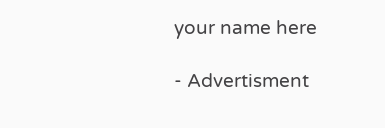your name here

- Advertisment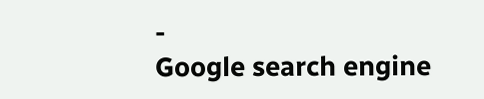-
Google search engine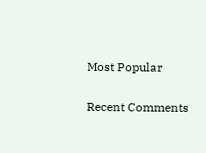Most Popular

Recent Comments